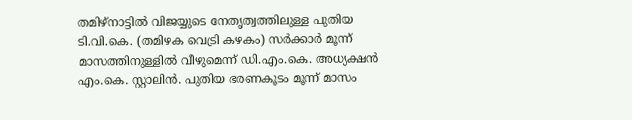തമിഴ്നാട്ടിൽ വിജയ്യുടെ നേതൃത്വത്തിലുള്ള പുതിയ ടി.വി.കെ. (തമിഴക വെട്രി കഴകം) സർക്കാർ മൂന്ന് മാസത്തിനുള്ളിൽ വീഴുമെന്ന് ഡി.എം.കെ. അധ്യക്ഷൻ എം.കെ. സ്റ്റാലിൻ. പുതിയ ഭരണകൂടം മൂന്ന് മാസം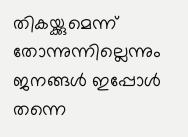തികയ്ക്കുമെന്ന് തോന്നുന്നില്ലെന്നും ജനങ്ങൾ ഇപ്പോൾ തന്നെ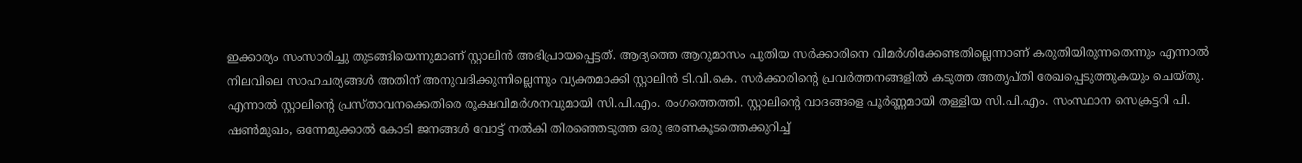ഇക്കാര്യം സംസാരിച്ചു തുടങ്ങിയെന്നുമാണ് സ്റ്റാലിൻ അഭിപ്രായപ്പെട്ടത്. ആദ്യത്തെ ആറുമാസം പുതിയ സർക്കാരിനെ വിമർശിക്കേണ്ടതില്ലെന്നാണ് കരുതിയിരുന്നതെന്നും എന്നാൽ നിലവിലെ സാഹചര്യങ്ങൾ അതിന് അനുവദിക്കുന്നില്ലെന്നും വ്യക്തമാക്കി സ്റ്റാലിൻ ടി.വി.കെ. സർക്കാരിന്റെ പ്രവർത്തനങ്ങളിൽ കടുത്ത അതൃപ്തി രേഖപ്പെടുത്തുകയും ചെയ്തു.
എന്നാൽ സ്റ്റാലിന്റെ പ്രസ്താവനക്കെതിരെ രൂക്ഷവിമർശനവുമായി സി.പി.എം. രംഗത്തെത്തി. സ്റ്റാലിന്റെ വാദങ്ങളെ പൂർണ്ണമായി തള്ളിയ സി.പി.എം. സംസ്ഥാന സെക്രട്ടറി പി. ഷൺമുഖം, ഒന്നേമുക്കാൽ കോടി ജനങ്ങൾ വോട്ട് നൽകി തിരഞ്ഞെടുത്ത ഒരു ഭരണകൂടത്തെക്കുറിച്ച്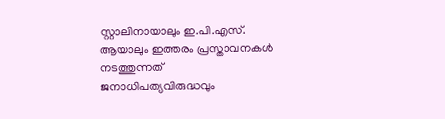സ്റ്റാലിനായാലും ഇ.പി.എസ്. ആയാലും ഇത്തരം പ്രസ്താവനകൾ നടത്തുന്നത് ജനാധിപത്യവിരുദ്ധവും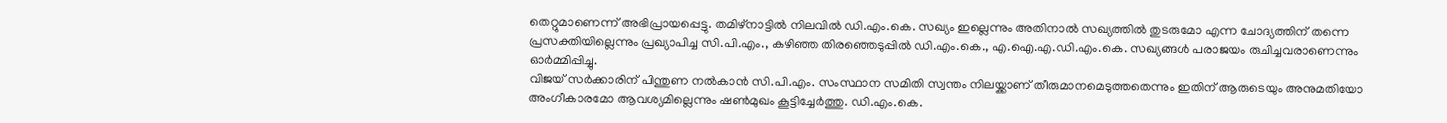തെറ്റുമാണെന്ന് അഭിപ്രായപ്പെട്ടു. തമിഴ്നാട്ടിൽ നിലവിൽ ഡി.എം.കെ. സഖ്യം ഇല്ലെന്നും അതിനാൽ സഖ്യത്തിൽ തുടരുമോ എന്ന ചോദ്യത്തിന് തന്നെ പ്രസക്തിയില്ലെന്നും പ്രഖ്യാപിച്ച സി.പി.എം., കഴിഞ്ഞ തിരഞ്ഞെടുപ്പിൽ ഡി.എം.കെ., എ.ഐ.എ.ഡി.എം.കെ. സഖ്യങ്ങൾ പരാജയം രുചിച്ചവരാണെന്നും ഓർമ്മിപ്പിച്ചു.
വിജയ് സർക്കാരിന് പിന്തുണ നൽകാൻ സി.പി.എം. സംസ്ഥാന സമിതി സ്വന്തം നിലയ്ക്കാണ് തീരുമാനമെടുത്തതെന്നും ഇതിന് ആരുടെയും അനുമതിയോ അംഗീകാരമോ ആവശ്യമില്ലെന്നും ഷൺമുഖം കൂട്ടിച്ചേർത്തു. ഡി.എം.കെ.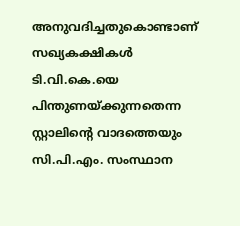അനുവദിച്ചതുകൊണ്ടാണ് സഖ്യകക്ഷികൾ ടി.വി.കെ.യെ പിന്തുണയ്ക്കുന്നതെന്ന സ്റ്റാലിന്റെ വാദത്തെയും സി.പി.എം. സംസ്ഥാന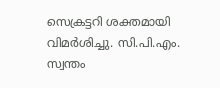സെക്രട്ടറി ശക്തമായി വിമർശിച്ചു. സി.പി.എം. സ്വന്തം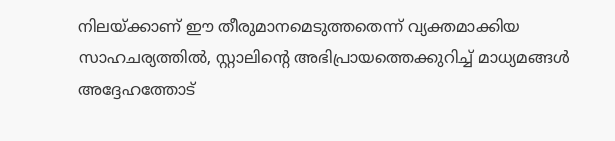നിലയ്ക്കാണ് ഈ തീരുമാനമെടുത്തതെന്ന് വ്യക്തമാക്കിയ സാഹചര്യത്തിൽ, സ്റ്റാലിന്റെ അഭിപ്രായത്തെക്കുറിച്ച് മാധ്യമങ്ങൾ അദ്ദേഹത്തോട്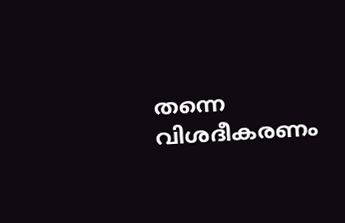തന്നെ വിശദീകരണം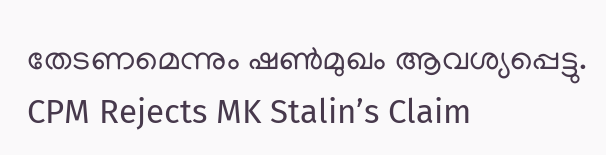തേടണമെന്നും ഷൺമുഖം ആവശ്യപ്പെട്ടു.
CPM Rejects MK Stalin’s Claim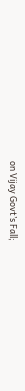on Vijay Govt’s Fall;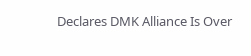Declares DMK Alliance Is Over